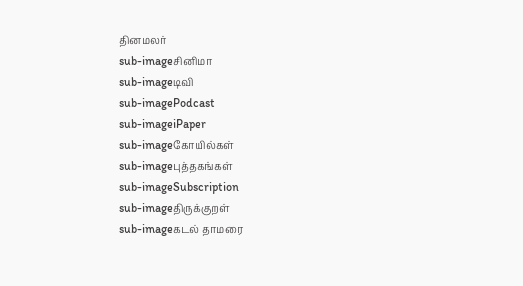தினமலர்
sub-imageசினிமா
sub-imageடிவி
sub-imagePodcast
sub-imageiPaper
sub-imageகோயில்கள்
sub-imageபுத்தகங்கள்
sub-imageSubscription
sub-imageதிருக்குறள்
sub-imageகடல் தாமரை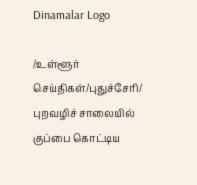Dinamalar Logo

/உள்ளூர் செய்திகள்/புதுச்சேரி/ புறவழிச் சாலையில் குப்பை கொட்டிய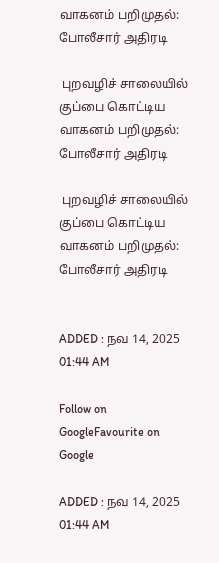வாகனம் பறிமுதல்: போலீசார் அதிரடி

 புறவழிச் சாலையில் குப்பை கொட்டிய வாகனம் பறிமுதல்: போலீசார் அதிரடி

 புறவழிச் சாலையில் குப்பை கொட்டிய வாகனம் பறிமுதல்: போலீசார் அதிரடி


ADDED : நவ 14, 2025 01:44 AM

Follow on GoogleFavourite on Google

ADDED : நவ 14, 2025 01:44 AM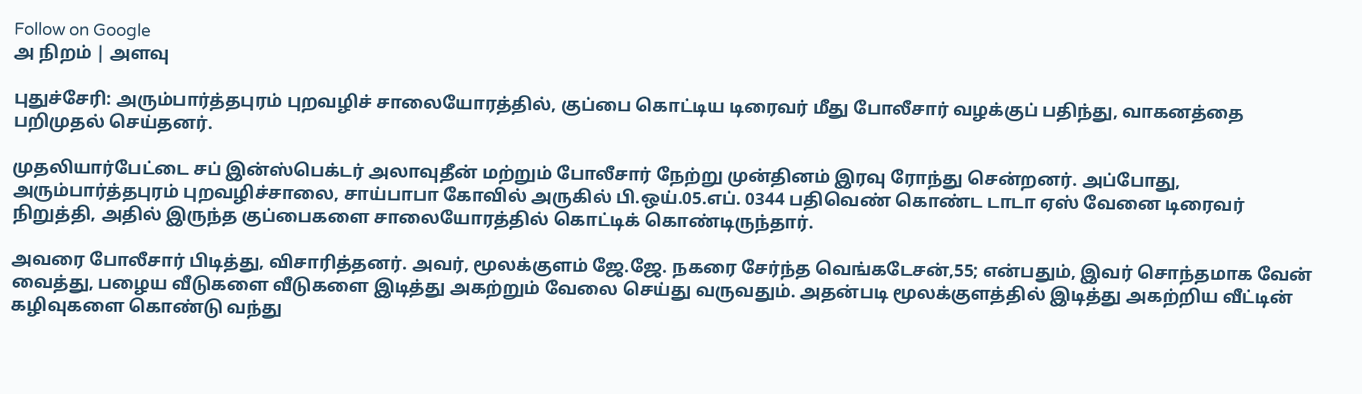Follow on Google
அ நிறம் | அளவு

புதுச்சேரி: அரும்பார்த்தபுரம் புறவழிச் சாலையோரத்தில், குப்பை கொட்டிய டிரைவர் மீது போலீசார் வழக்குப் பதிந்து, வாகனத்தை பறிமுதல் செய்தனர்.

முதலியார்பேட்டை சப் இன்ஸ்பெக்டர் அலாவுதீன் மற்றும் போலீசார் நேற்று முன்தினம் இரவு ரோந்து சென்றனர். அப்போது, அரும்பார்த்தபுரம் புறவழிச்சாலை, சாய்பாபா கோவில் அருகில் பி.ஒய்.05.எப். 0344 பதிவெண் கொண்ட டாடா ஏஸ் வேனை டிரைவர் நிறுத்தி, அதில் இருந்த குப்பைகளை சாலையோரத்தில் கொட்டிக் கொண்டிருந்தார்.

அவரை போலீசார் பிடித்து, விசாரித்தனர். அவர், மூலக்குளம் ஜே.ஜே. நகரை சேர்ந்த வெங்கடேசன்,55; என்பதும், இவர் சொந்தமாக வேன் வைத்து, பழைய வீடுகளை வீடுகளை இடித்து அகற்றும் வேலை செய்து வருவதும். அதன்படி மூலக்குளத்தில் இடித்து அகற்றிய வீட்டின் கழிவுகளை கொண்டு வந்து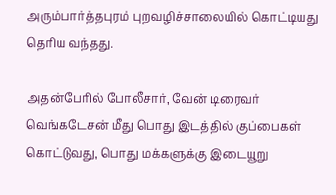அரும்பார்த்தபுரம் புறவழிச்சாலையில் கொட்டியது தெரிய வந்தது.

அதன்பேரில் போலீசார், வேன் டிரைவர் வெங்கடேசன் மீது பொது இடத்தில் குப்பைகள் கொட்டுவது, பொது மக்களுக்கு இடையூறு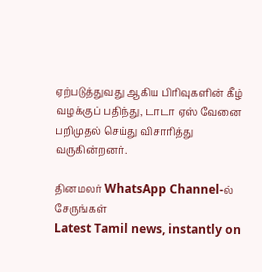ஏற்படுத்துவது ஆகிய பிரிவுகளின் கீழ் வழக்குப் பதிந்து, டாடா ஏஸ் வேனை பறிமுதல் செய்து விசாரித்து வருகின்றனர்.

தினமலர் WhatsApp Channel-ல் சேருங்கள்
Latest Tamil news, instantly on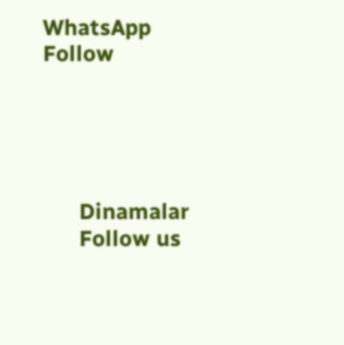WhatsApp
Follow





      Dinamalar
      Follow us